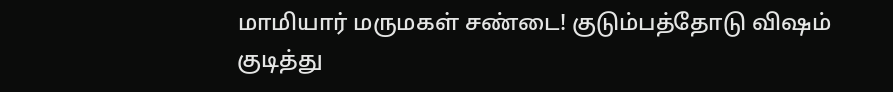மாமியார் மருமகள் சண்டை! குடும்பத்தோடு விஷம் குடித்து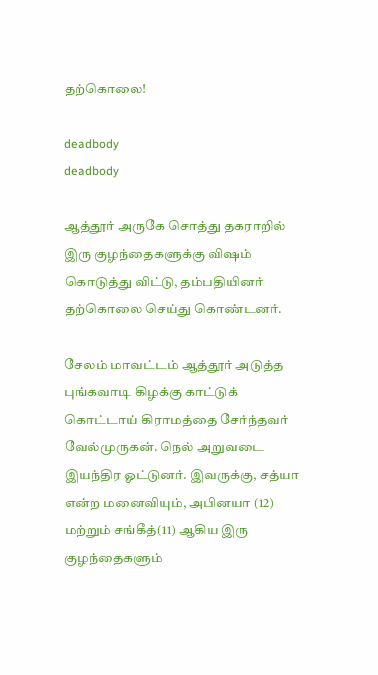தற்கொலை!

deadbody
deadbody

ஆத்தூர் அருகே சொத்து தகராறில் இரு குழந்தைகளுக்கு விஷம் கொடுத்து விட்டு, தம்பதியினர் தற்கொலை செய்து கொண்டனர்.

சேலம் மாவட்டம் ஆத்தூர் அடுத்த புங்கவாடி கிழக்கு காட்டுக் கொட்டாய் கிராமத்தை சேர்ந்தவர் வேல்முருகன். நெல் அறுவடை இயந்திர ஓட்டுனர். இவருக்கு, சத்யா என்ற மனைவியும், அபினயா (12) மற்றும் சங்கீத்(11) ஆகிய இரு குழந்தைகளும்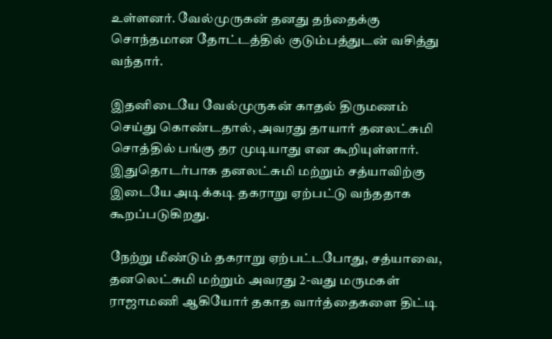உள்ளனர். வேல்முருகன் தனது தந்தைக்கு சொந்தமான தோட்டத்தில் குடும்பத்துடன் வசித்து வந்தார்.

இதனிடையே வேல்முருகன் காதல் திருமணம் செய்து கொண்டதால், அவரது தாயார் தனலட்சுமி சொத்தில் பங்கு தர முடியாது என கூறியுள்ளார். இதுதொடர்பாக தனலட்சுமி மற்றும் சத்யாவிற்கு இடையே அடிக்கடி தகராறு ஏற்பட்டு வந்ததாக கூறப்படுகிறது.

நேற்று மீண்டும் தகராறு ஏற்பட்டபோது, சத்யாவை, தனலெட்சுமி மற்றும் அவரது 2-வது மருமகள் ராஜாமணி ஆகியோர் தகாத வார்த்தைகளை திட்டி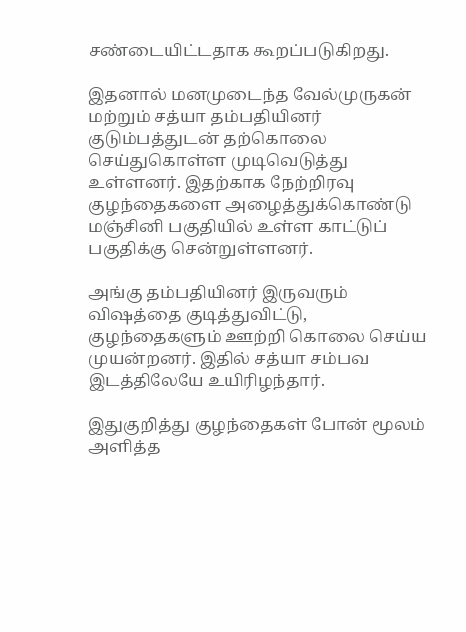சண்டையிட்டதாக கூறப்படுகிறது.

இதனால் மனமுடைந்த வேல்முருகன் மற்றும் சத்யா தம்பதியினர் குடும்பத்துடன் தற்கொலை செய்துகொள்ள முடிவெடுத்து உள்ளனர். இதற்காக நேற்றிரவு குழந்தைகளை அழைத்துக்கொண்டு மஞ்சினி பகுதியில் உள்ள காட்டுப் பகுதிக்கு சென்றுள்ளனர்.

அங்கு தம்பதியினர் இருவரும் விஷத்தை குடித்துவிட்டு, குழந்தைகளும் ஊற்றி கொலை செய்ய முயன்றனர். இதில் சத்யா சம்பவ இடத்திலேயே உயிரிழந்தார்.

இதுகுறித்து குழந்தைகள் போன் மூலம் அளித்த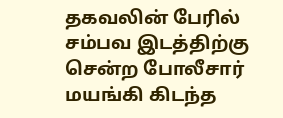தகவலின் பேரில் சம்பவ இடத்திற்கு சென்ற போலீசார் மயங்கி கிடந்த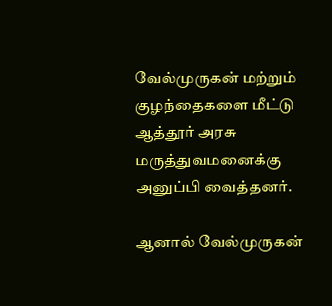வேல்முருகன் மற்றும் குழந்தைகளை மீட்டு ஆத்தூர் அரசு மருத்துவமனைக்கு அனுப்பி வைத்தனர்.

ஆனால் வேல்முருகன்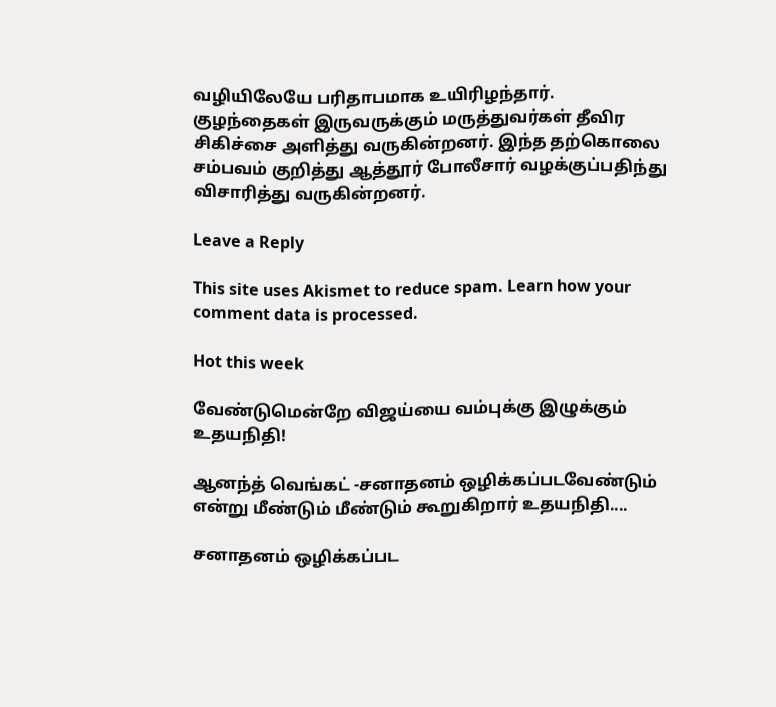வழியிலேயே பரிதாபமாக உயிரிழந்தார். குழந்தைகள் இருவருக்கும் மருத்துவர்கள் தீவிர சிகிச்சை அளித்து வருகின்றனர். இந்த தற்கொலை சம்பவம் குறித்து ஆத்தூர் போலீசார் வழக்குப்பதிந்து விசாரித்து வருகின்றனர்.

Leave a Reply

This site uses Akismet to reduce spam. Learn how your comment data is processed.

Hot this week

வேண்டுமென்றே விஜய்யை வம்புக்கு இழுக்கும் உதயநிதி!

ஆனந்த் வெங்கட் -சனாதனம் ஒழிக்கப்படவேண்டும் என்று மீண்டும் மீண்டும் கூறுகிறார் உதயநிதி....

சனாதனம் ஒழிக்கப்பட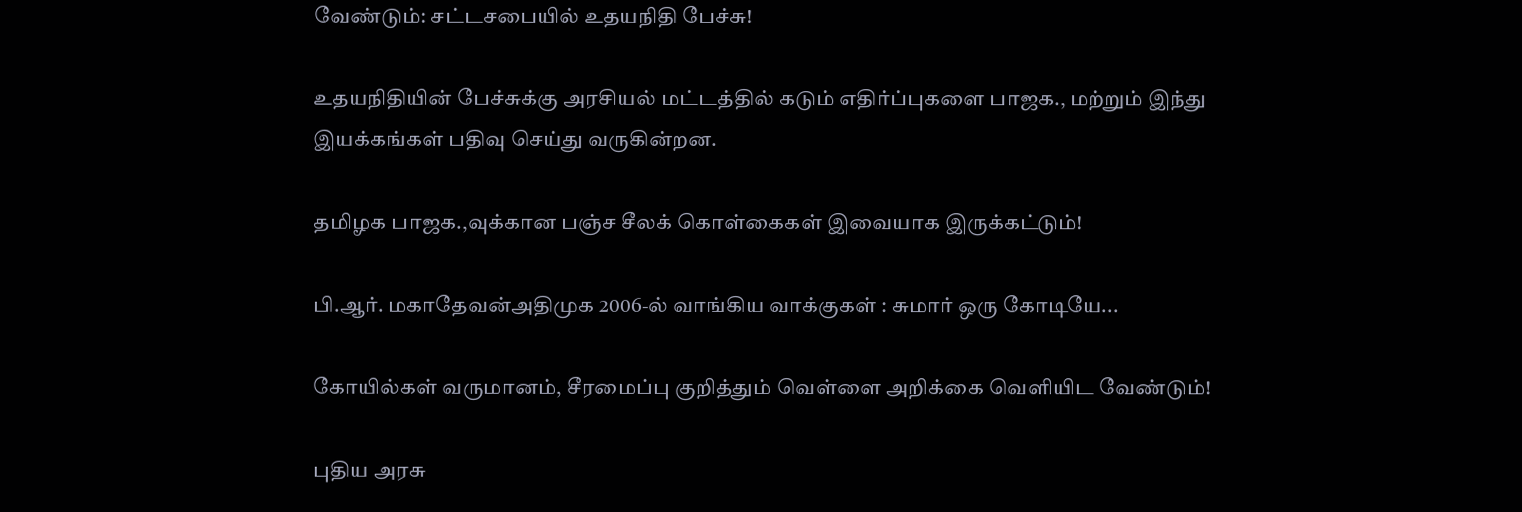வேண்டும்: சட்டசபையில் உதயநிதி பேச்சு!

உதயநிதியின் பேச்சுக்கு அரசியல் மட்டத்தில் கடும் எதிர்ப்புகளை பாஜக., மற்றும் இந்து இயக்கங்கள் பதிவு செய்து வருகின்றன.

தமிழக பாஜக.,வுக்கான பஞ்ச சீலக் கொள்கைகள் இவையாக இருக்கட்டும்!

பி.ஆர். மகாதேவன்அதிமுக 2006-ல் வாங்கிய வாக்குகள் : சுமார் ஒரு கோடியே...

கோயில்கள் வருமானம், சீரமைப்பு குறித்தும் வெள்ளை அறிக்கை வெளியிட வேண்டும்!

புதிய அரசு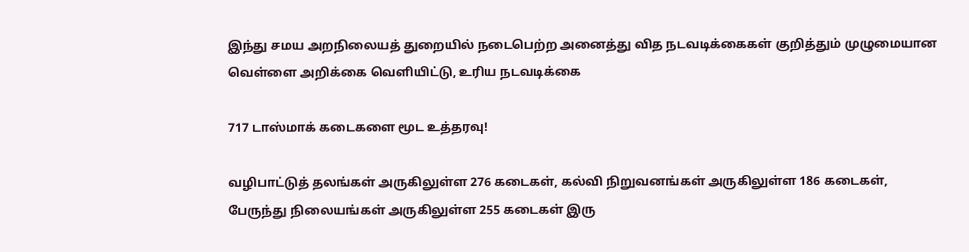இந்து சமய அறநிலையத் துறையில் நடைபெற்ற அனைத்து வித நடவடிக்கைகள் குறித்தும் முழுமையான வெள்ளை அறிக்கை வெளியிட்டு, உரிய நடவடிக்கை

717 டாஸ்மாக் கடைகளை மூட உத்தரவு!

வழிபாட்டுத் தலங்கள் அருகிலுள்ள 276 கடைகள், கல்வி நிறுவனங்கள் அருகிலுள்ள 186 கடைகள், பேருந்து நிலையங்கள் அருகிலுள்ள 255 கடைகள் இரு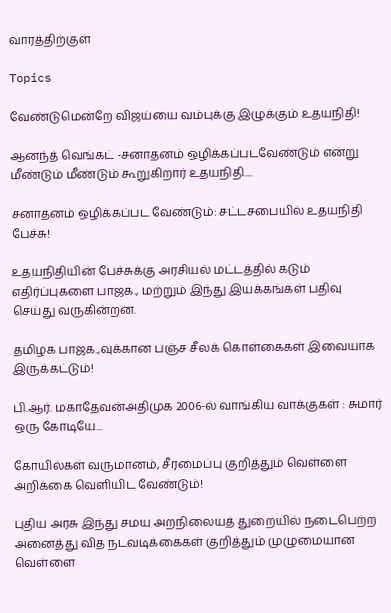வாரத்திற்குள்

Topics

வேண்டுமென்றே விஜய்யை வம்புக்கு இழுக்கும் உதயநிதி!

ஆனந்த் வெங்கட் -சனாதனம் ஒழிக்கப்படவேண்டும் என்று மீண்டும் மீண்டும் கூறுகிறார் உதயநிதி....

சனாதனம் ஒழிக்கப்பட வேண்டும்: சட்டசபையில் உதயநிதி பேச்சு!

உதயநிதியின் பேச்சுக்கு அரசியல் மட்டத்தில் கடும் எதிர்ப்புகளை பாஜக., மற்றும் இந்து இயக்கங்கள் பதிவு செய்து வருகின்றன.

தமிழக பாஜக.,வுக்கான பஞ்ச சீலக் கொள்கைகள் இவையாக இருக்கட்டும்!

பி.ஆர். மகாதேவன்அதிமுக 2006-ல் வாங்கிய வாக்குகள் : சுமார் ஒரு கோடியே...

கோயில்கள் வருமானம், சீரமைப்பு குறித்தும் வெள்ளை அறிக்கை வெளியிட வேண்டும்!

புதிய அரசு இந்து சமய அறநிலையத் துறையில் நடைபெற்ற அனைத்து வித நடவடிக்கைகள் குறித்தும் முழுமையான வெள்ளை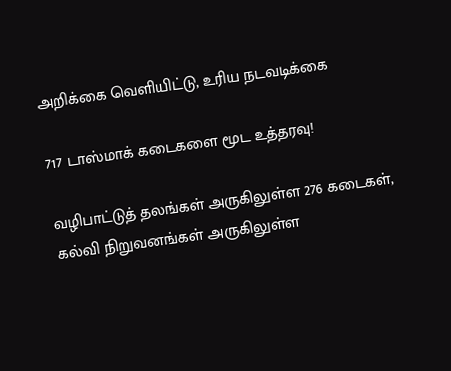அறிக்கை வெளியிட்டு, உரிய நடவடிக்கை

717 டாஸ்மாக் கடைகளை மூட உத்தரவு!

வழிபாட்டுத் தலங்கள் அருகிலுள்ள 276 கடைகள், கல்வி நிறுவனங்கள் அருகிலுள்ள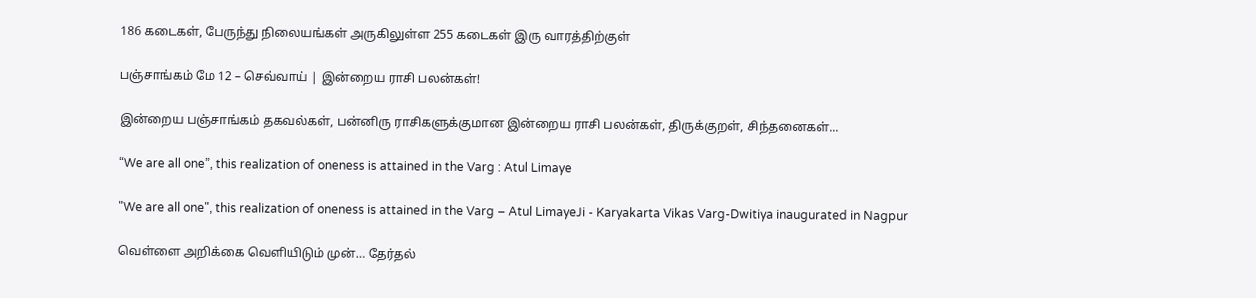186 கடைகள், பேருந்து நிலையங்கள் அருகிலுள்ள 255 கடைகள் இரு வாரத்திற்குள்

பஞ்சாங்கம் மே 12 – செவ்வாய் | இன்றைய ராசி பலன்கள்!

இன்றைய பஞ்சாங்கம் தகவல்கள், பன்னிரு ராசிகளுக்குமான இன்றைய ராசி பலன்கள், திருக்குறள், சிந்தனைகள்...

“We are all one”, this realization of oneness is attained in the Varg : Atul Limaye

"We are all one", this realization of oneness is attained in the Varg – Atul LimayeJi - Karyakarta Vikas Varg-Dwitiya inaugurated in Nagpur

வெள்ளை அறிக்கை வெளியிடும் முன்… தேர்தல்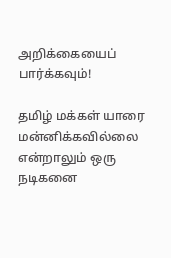அறிக்கையைப் பார்க்கவும்!

தமிழ் மக்கள் யாரை மன்னிக்கவில்லை என்றாலும் ஒரு நடிகனை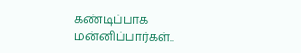கண்டிப்பாக மன்னிப்பார்கள்..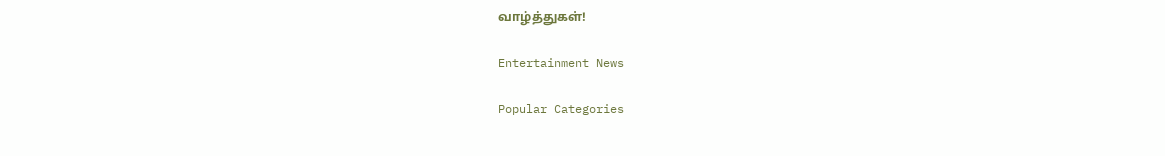வாழ்த்துகள்!

Entertainment News

Popular Categories